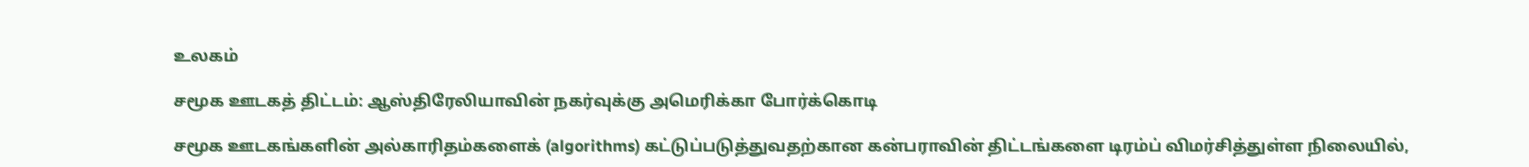உலகம்

சமூக ஊடகத் திட்டம்: ஆஸ்திரேலியாவின் நகர்வுக்கு அமெரிக்கா போர்க்கொடி

சமூக ஊடகங்களின் அல்காரிதம்களைக் (algorithms) கட்டுப்படுத்துவதற்கான கன்பராவின் திட்டங்களை டிரம்ப் விமர்சித்துள்ள நிலையில்,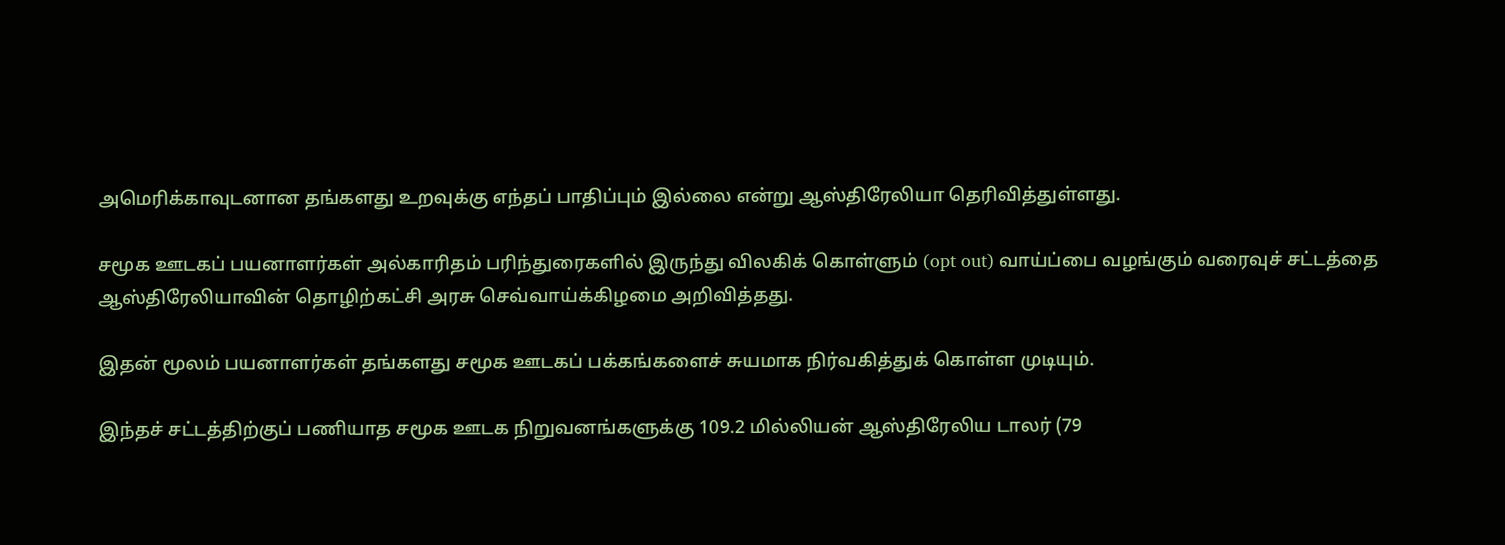அமெரிக்காவுடனான தங்களது உறவுக்கு எந்தப் பாதிப்பும் இல்லை என்று ஆஸ்திரேலியா தெரிவித்துள்ளது.

சமூக ஊடகப் பயனாளர்கள் அல்காரிதம் பரிந்துரைகளில் இருந்து விலகிக் கொள்ளும் (opt out) வாய்ப்பை வழங்கும் வரைவுச் சட்டத்தை ஆஸ்திரேலியாவின் தொழிற்கட்சி அரசு செவ்வாய்க்கிழமை அறிவித்தது.

இதன் மூலம் பயனாளர்கள் தங்களது சமூக ஊடகப் பக்கங்களைச் சுயமாக நிர்வகித்துக் கொள்ள முடியும்.

இந்தச் சட்டத்திற்குப் பணியாத சமூக ஊடக நிறுவனங்களுக்கு 109.2 மில்லியன் ஆஸ்திரேலிய டாலர் (79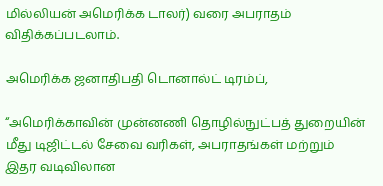மில்லியன் அமெரிக்க டாலர்) வரை அபராதம் விதிக்கப்படலாம்.

அமெரிக்க ஜனாதிபதி டொனால்ட் டிரம்ப்,

“அமெரிக்காவின் முன்னணி தொழில்நுட்பத் துறையின் மீது டிஜிட்டல் சேவை வரிகள், அபராதங்கள் மற்றும் இதர வடிவிலான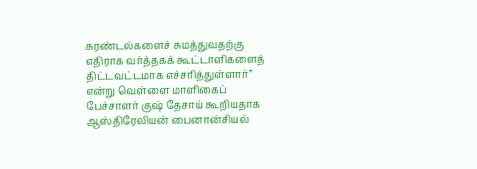சுரண்டல்களைச் சுமத்துவதற்கு எதிராக வர்த்தகக் கூட்டாளிகளைத் திட்டவட்டமாக எச்சரித்துள்ளார்” என்று வெள்ளை மாளிகைப் பேச்சாளர் குஷ் தேசாய் கூறியதாக ஆஸ்திரேலியன் பைனான்சியல்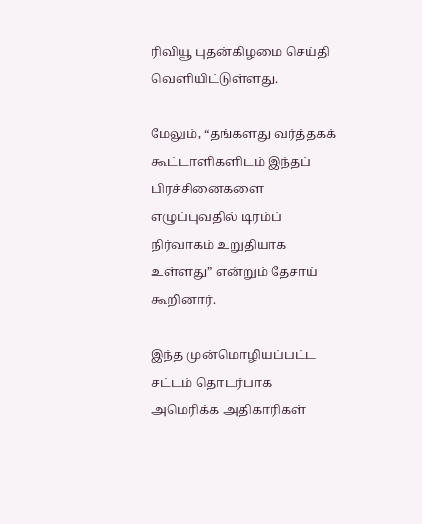ரிவியூ புதன்கிழமை செய்தி வெளியிட்டுள்ளது.

மேலும், “தங்களது வர்த்தகக் கூட்டாளிகளிடம் இந்தப் பிரச்சினைகளை எழுப்புவதில் டிரம்ப் நிர்வாகம் உறுதியாக உள்ளது” என்றும் தேசாய் கூறினார்.

இந்த முன்மொழியப்பட்ட சட்டம் தொடர்பாக அமெரிக்க அதிகாரிகள்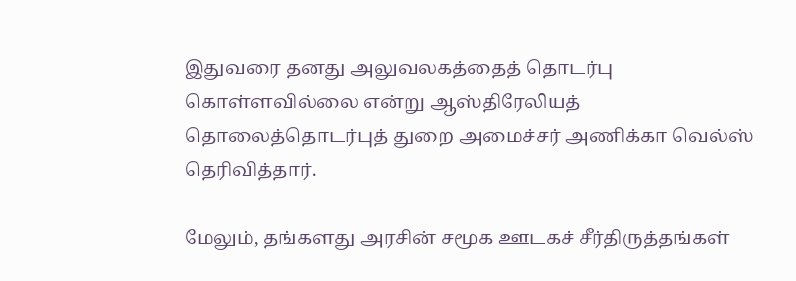இதுவரை தனது அலுவலகத்தைத் தொடர்பு கொள்ளவில்லை என்று ஆஸ்திரேலியத் தொலைத்தொடர்புத் துறை அமைச்சர் அணிக்கா வெல்ஸ் தெரிவித்தார்.

மேலும், தங்களது அரசின் சமூக ஊடகச் சீர்திருத்தங்கள்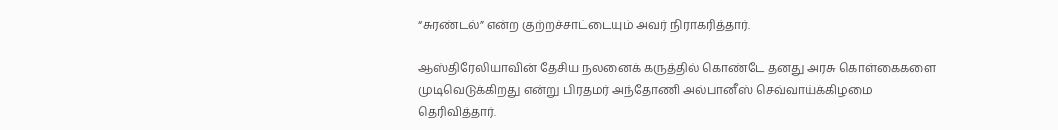“சுரண்டல்” என்ற குற்றச்சாட்டையும் அவர் நிராகரித்தார்.

ஆஸ்திரேலியாவின் தேசிய நலனைக் கருத்தில் கொண்டே தனது அரசு கொள்கைகளை முடிவெடுக்கிறது என்று பிரதமர் அந்தோணி அல்பானீஸ் செவ்வாய்க்கிழமை தெரிவித்தார்.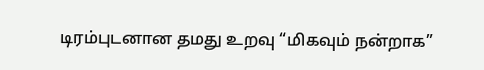டிரம்புடனான தமது உறவு “மிகவும் நன்றாக”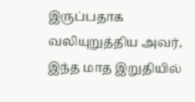இருப்பதாக வலியுறுத்திய அவர், இந்த மாத இறுதியில்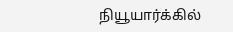நியூயார்க்கில்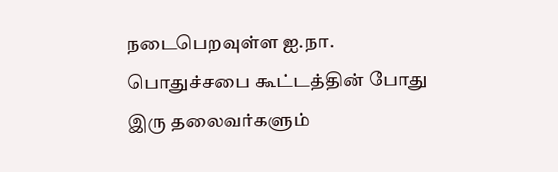நடைபெறவுள்ள ஐ.நா. பொதுச்சபை கூட்டத்தின் போது இரு தலைவர்களும்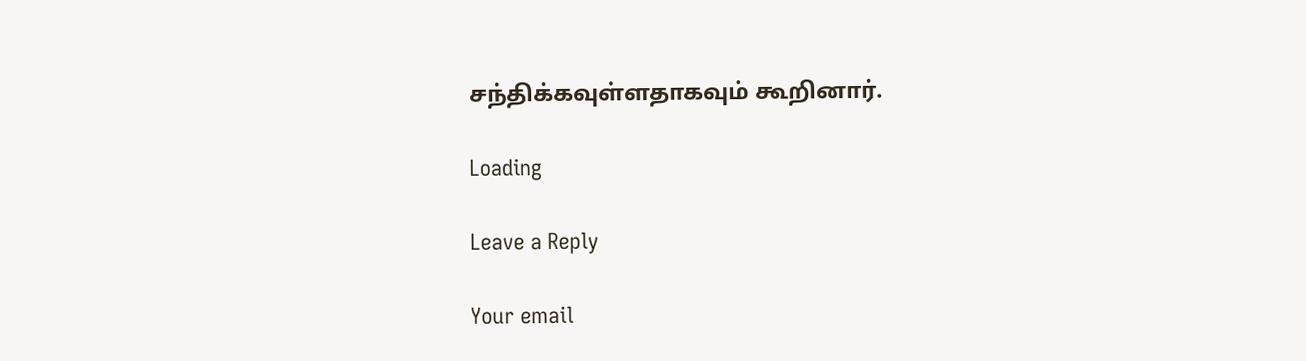சந்திக்கவுள்ளதாகவும் கூறினார்.

Loading

Leave a Reply

Your email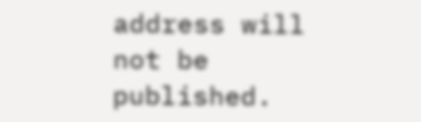address will not be published.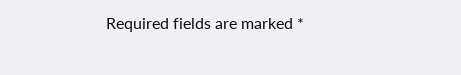Required fields are marked *